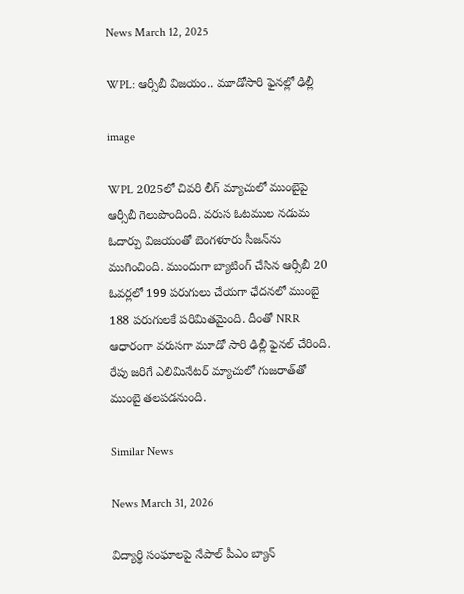News March 12, 2025

WPL: ఆర్సీబీ విజయం.. మూడోసారి ఫైనల్లో ఢిల్లీ

image

WPL 2025లో చివరి లీగ్ మ్యాచులో ముంబైపై ఆర్సీబీ గెలుపొందింది. వరుస ఓటముల నడుమ ఓదార్పు విజయంతో బెంగళూరు సీజన్‌ను ముగించింది. ముందుగా బ్యాటింగ్ చేసిన ఆర్సీబీ 20 ఓవర్లలో 199 పరుగులు చేయగా ఛేదనలో ముంబై 188 పరుగులకే పరిమితమైంది. దీంతో NRR ఆధారంగా వరుసగా మూడో సారి ఢిల్లీ ఫైనల్ చేరింది. రేపు జరిగే ఎలిమినేటర్ మ్యాచులో గుజరాత్‌తో ముంబై తలపడనుంది.

Similar News

News March 31, 2026

విద్యార్థి సంఘాలపై నేపాల్ పీఎం బ్యాన్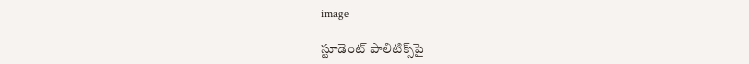image

స్టూడెంట్ పాలిటిక్స్‌పై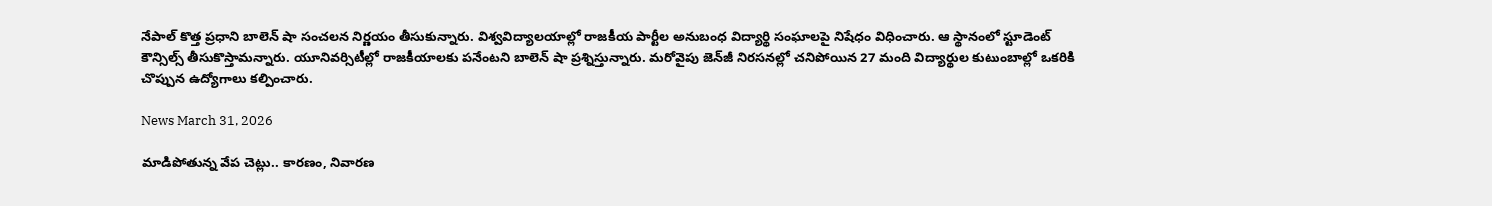నేపాల్ కొత్త ప్రధాని బాలెన్ షా సంచలన నిర్ణయం తీసుకున్నారు. విశ్వవిద్యాలయాల్లో రాజకీయ పార్టీల అనుబంధ విద్యార్థి సంఘాలపై నిషేధం విధించారు. ఆ స్థానంలో స్టూడెంట్ కౌన్సిల్స్ తీసుకొస్తామన్నారు. యూనివర్సిటీల్లో రాజకీయాలకు పనేంటని బాలెన్ షా ప్రశ్నిస్తున్నారు. మరోవైపు జెన్‌జీ నిరసనల్లో చనిపోయిన 27 మంది విద్యార్థుల కుటుంబాల్లో ఒకరికి చొప్పున ఉద్యోగాలు కల్పించారు.

News March 31, 2026

మాడిపోతున్న వేప చెట్లు.. కారణం, నివారణ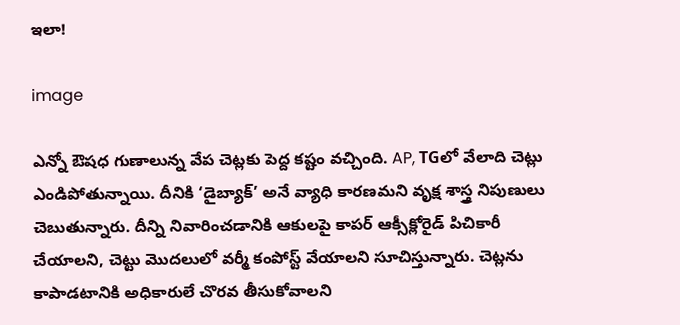ఇలా!

image

ఎన్నో ఔషధ గుణాలున్న వేప చెట్లకు పెద్ద కష్టం వచ్చింది. AP, TGలో వేలాది చెట్లు ఎండిపోతున్నాయి. దీనికి ‘డైబ్యాక్’ అనే వ్యాధి కారణమని వృక్ష శాస్త్ర నిపుణులు చెబుతున్నారు. దీన్ని నివారించడానికి ఆకులపై కాపర్ ఆక్సీక్లోరైడ్ పిచికారీ చేయాలని, చెట్టు మొదలులో వర్మీ కంపోస్ట్ వేయాలని సూచిస్తున్నారు. చెట్లను కాపాడటానికి అధికారులే చొరవ తీసుకోవాలని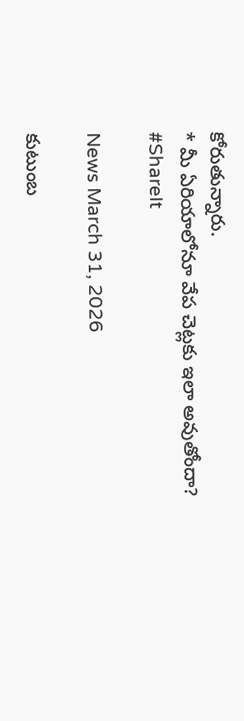కోరుతున్నారు.
* మీ ఏరియాలోనూ వేప చెట్లకు ఇలా అవుతోందా?
#ShareIt

News March 31, 2026

కుటుంబ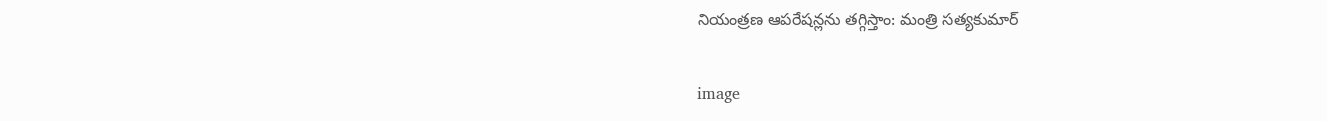నియంత్రణ ఆపరేషన్లను తగ్గిస్తాం: మంత్రి సత్యకుమార్

image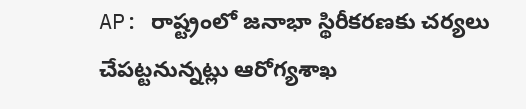AP: రాష్ట్రంలో జనాభా స్థిరీకరణకు చర్యలు చేపట్టనున్నట్లు ఆరోగ్యశాఖ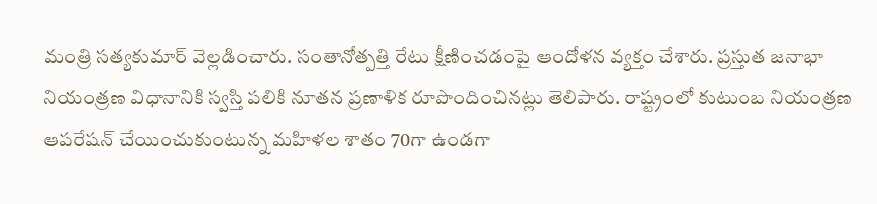మంత్రి సత్యకుమార్ వెల్లడించారు. సంతానోత్పత్తి రేటు క్షీణించడంపై ఆందోళన వ్యక్తం చేశారు. ప్రస్తుత జనాభా నియంత్రణ విధానానికి స్వస్తి పలికి నూతన ప్రణాళిక రూపొందించినట్లు తెలిపారు. రాష్ట్రంలో కుటుంబ నియంత్రణ ఆపరేషన్ చేయించుకుంటున్న మహిళల శాతం 70గా ఉండగా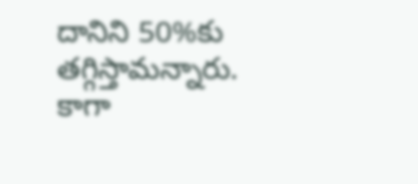దానిని 50%కు తగ్గిస్తామన్నారు. కాగా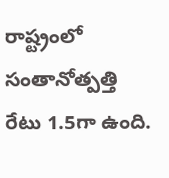రాష్ట్రంలో సంతానోత్పత్తి రేటు 1.5గా ఉంది.